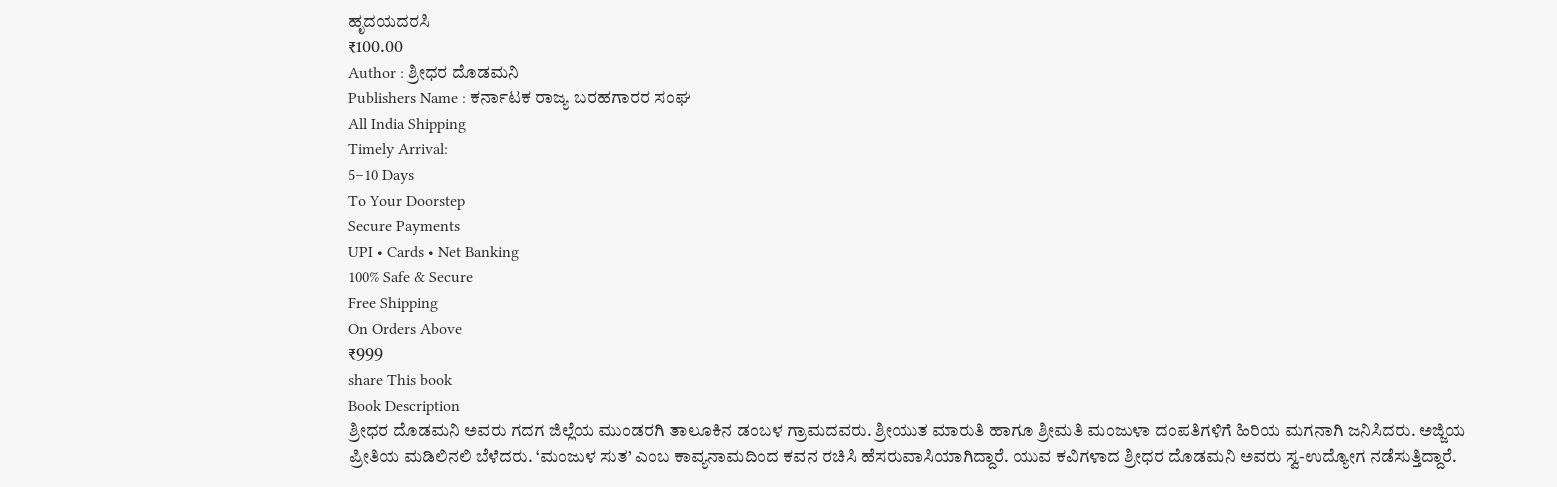ಹೃದಯದರಸಿ
₹100.00
Author : ಶ್ರೀಧರ ದೊಡಮನಿ
Publishers Name : ಕರ್ನಾಟಕ ರಾಜ್ಯ ಬರಹಗಾರರ ಸಂಘ
All India Shipping
Timely Arrival:
5–10 Days
To Your Doorstep
Secure Payments
UPI • Cards • Net Banking
100% Safe & Secure
Free Shipping
On Orders Above
₹999
share This book
Book Description
ಶ್ರೀಧರ ದೊಡಮನಿ ಅವರು ಗದಗ ಜಿಲ್ಲೆಯ ಮುಂಡರಗಿ ತಾಲೂಕಿನ ಡಂಬಳ ಗ್ರಾಮದವರು. ಶ್ರೀಯುತ ಮಾರುತಿ ಹಾಗೂ ಶ್ರೀಮತಿ ಮಂಜುಳಾ ದಂಪತಿಗಳಿಗೆ ಹಿರಿಯ ಮಗನಾಗಿ ಜನಿಸಿದರು. ಅಜ್ಜಿಯ ಪ್ರೀತಿಯ ಮಡಿಲಿನಲಿ ಬೆಳೆದರು. ‘ಮಂಜುಳ ಸುತ’ ಎಂಬ ಕಾವ್ಯನಾಮದಿಂದ ಕವನ ರಚಿಸಿ ಹೆಸರುವಾಸಿಯಾಗಿದ್ದಾರೆ. ಯುವ ಕವಿಗಳಾದ ಶ್ರೀಧರ ದೊಡಮನಿ ಅವರು ಸ್ವ-ಉದ್ಯೋಗ ನಡೆಸುತ್ತಿದ್ದಾರೆ.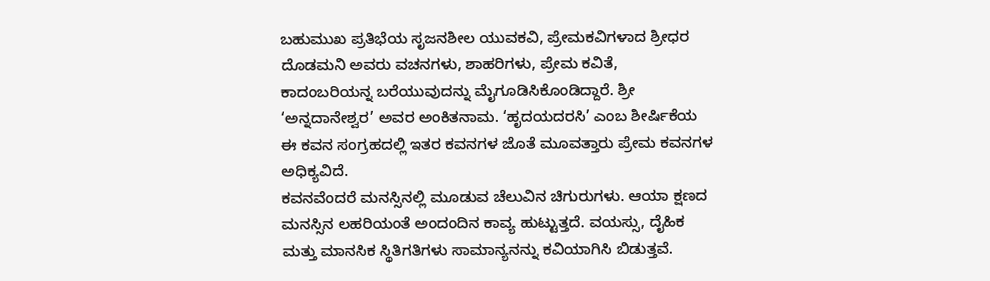ಬಹುಮುಖ ಪ್ರತಿಭೆಯ ಸೃಜನಶೀಲ ಯುವಕವಿ, ಪ್ರೇಮಕವಿಗಳಾದ ಶ್ರೀಧರ ದೊಡಮನಿ ಅವರು ವಚನಗಳು, ಶಾಹರಿಗಳು, ಪ್ರೇಮ ಕವಿತೆ, ಕಾದಂಬರಿಯನ್ನ ಬರೆಯುವುದನ್ನು ಮೈಗೂಡಿಸಿಕೊಂಡಿದ್ದಾರೆ. ಶ್ರೀ ‘ಅನ್ನದಾನೇಶ್ವರ’ ಅವರ ಅಂಕಿತನಾಮ. ‘ಹೃದಯದರಸಿ’ ಎಂಬ ಶೀರ್ಷಿಕೆಯ ಈ ಕವನ ಸಂಗ್ರಹದಲ್ಲಿ ಇತರ ಕವನಗಳ ಜೊತೆ ಮೂವತ್ತಾರು ಪ್ರೇಮ ಕವನಗಳ ಅಧಿಕ್ಯವಿದೆ.
ಕವನವೆಂದರೆ ಮನಸ್ಸಿನಲ್ಲಿ ಮೂಡುವ ಚೆಲುವಿನ ಚಿಗುರುಗಳು. ಆಯಾ ಕ್ಷಣದ ಮನಸ್ಸಿನ ಲಹರಿಯಂತೆ ಅಂದಂದಿನ ಕಾವ್ಯ ಹುಟ್ಟುತ್ತದೆ. ವಯಸ್ಸು, ದೈಹಿಕ ಮತ್ತು ಮಾನಸಿಕ ಸ್ಥಿತಿಗತಿಗಳು ಸಾಮಾನ್ಯನನ್ನು ಕವಿಯಾಗಿಸಿ ಬಿಡುತ್ತವೆ.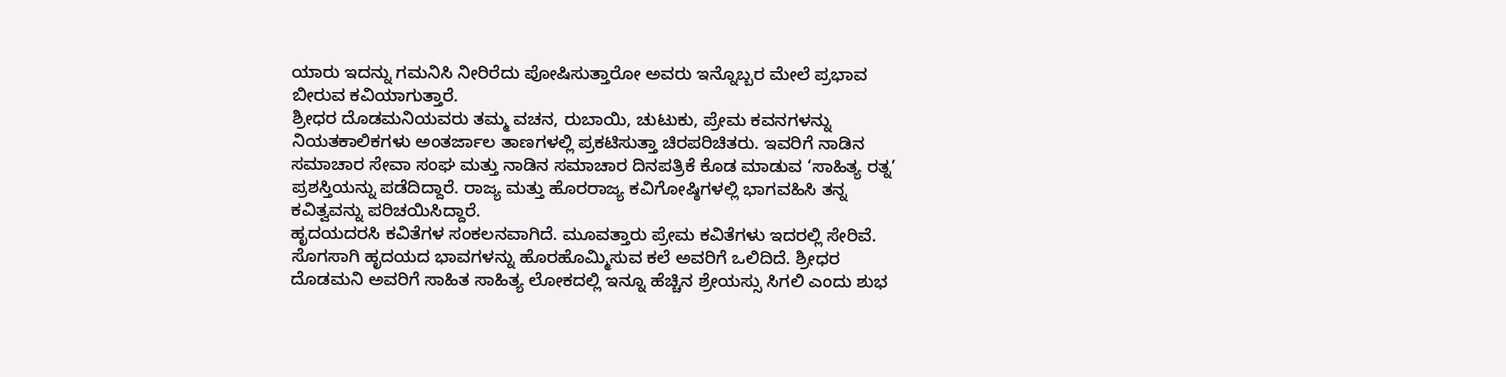ಯಾರು ಇದನ್ನು ಗಮನಿಸಿ ನೀರಿರೆದು ಪೋಷಿಸುತ್ತಾರೋ ಅವರು ಇನ್ನೊಬ್ಬರ ಮೇಲೆ ಪ್ರಭಾವ ಬೀರುವ ಕವಿಯಾಗುತ್ತಾರೆ.
ಶ್ರೀಧರ ದೊಡಮನಿಯವರು ತಮ್ಮ ವಚನ, ರುಬಾಯಿ, ಚುಟುಕು, ಪ್ರೇಮ ಕವನಗಳನ್ನು ನಿಯತಕಾಲಿಕಗಳು ಅಂತರ್ಜಾಲ ತಾಣಗಳಲ್ಲಿ ಪ್ರಕಟಿಸುತ್ತಾ ಚಿರಪರಿಚಿತರು. ಇವರಿಗೆ ನಾಡಿನ ಸಮಾಚಾರ ಸೇವಾ ಸಂಘ ಮತ್ತು ನಾಡಿನ ಸಮಾಚಾರ ದಿನಪತ್ರಿಕೆ ಕೊಡ ಮಾಡುವ ‘ಸಾಹಿತ್ಯ ರತ್ನ’ ಪ್ರಶಸ್ತಿಯನ್ನು ಪಡೆದಿದ್ದಾರೆ. ರಾಜ್ಯ ಮತ್ತು ಹೊರರಾಜ್ಯ ಕವಿಗೋಷ್ಠಿಗಳಲ್ಲಿ ಭಾಗವಹಿಸಿ ತನ್ನ ಕವಿತ್ವವನ್ನು ಪರಿಚಯಿಸಿದ್ದಾರೆ.
ಹೃದಯದರಸಿ ಕವಿತೆಗಳ ಸಂಕಲನವಾಗಿದೆ. ಮೂವತ್ತಾರು ಪ್ರೇಮ ಕವಿತೆಗಳು ಇದರಲ್ಲಿ ಸೇರಿವೆ. ಸೊಗಸಾಗಿ ಹೃದಯದ ಭಾವಗಳನ್ನು ಹೊರಹೊಮ್ಮಿಸುವ ಕಲೆ ಅವರಿಗೆ ಒಲಿದಿದೆ. ಶ್ರೀಧರ ದೊಡಮನಿ ಅವರಿಗೆ ಸಾಹಿತ ಸಾಹಿತ್ಯ ಲೋಕದಲ್ಲಿ ಇನ್ನೂ ಹೆಚ್ಚಿನ ಶ್ರೇಯಸ್ಸು ಸಿಗಲಿ ಎಂದು ಶುಭ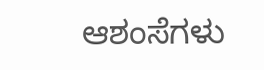ಆಶಂಸೆಗಳು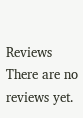Reviews
There are no reviews yet.